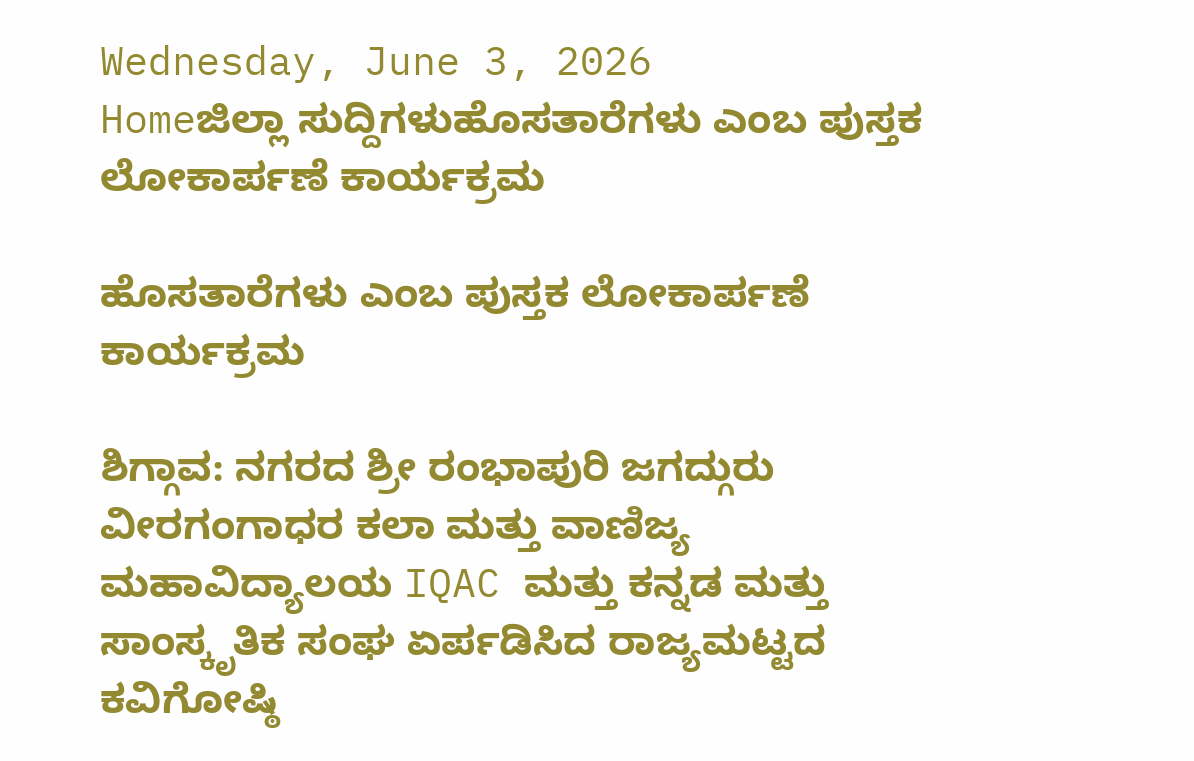Wednesday, June 3, 2026
Homeಜಿಲ್ಲಾ ಸುದ್ದಿಗಳುಹೊಸತಾರೆಗಳು ಎಂಬ ಪುಸ್ತಕ ಲೋಕಾರ್ಪಣೆ ಕಾರ್ಯಕ್ರಮ

ಹೊಸತಾರೆಗಳು ಎಂಬ ಪುಸ್ತಕ ಲೋಕಾರ್ಪಣೆ ಕಾರ್ಯಕ್ರಮ

ಶಿಗ್ಗಾವ: ನಗರದ ಶ್ರೀ ರಂಭಾಪುರಿ ಜಗದ್ಗುರು ವೀರಗಂಗಾಧರ ಕಲಾ ಮತ್ತು ವಾಣಿಜ್ಯ ಮಹಾವಿದ್ಯಾಲಯ IQAC ಮತ್ತು ಕನ್ನಡ ಮತ್ತು ಸಾಂಸ್ಕೃತಿಕ ಸಂಘ ಏರ್ಪಡಿಸಿದ ರಾಜ್ಯಮಟ್ಟದ ಕವಿಗೋಷ್ಠಿ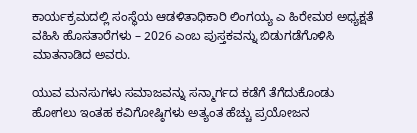ಕಾರ್ಯಕ್ರಮದಲ್ಲಿ ಸಂಸ್ಥೆಯ ಆಡಳಿತಾಧಿಕಾರಿ ಲಿಂಗಯ್ಯ ಎ ಹಿರೇಮಠ ಅಧ್ಯಕ್ಷತೆ ವಹಿಸಿ ಹೊಸತಾರೆಗಳು – 2026 ಎಂಬ ಪುಸ್ತಕವನ್ನು ಬಿಡುಗಡೆಗೊಳಿಸಿ ಮಾತನಾಡಿದ ಅವರು.

ಯುವ ಮನಸುಗಳು ಸಮಾಜವನ್ನು ಸನ್ಮಾರ್ಗದ ಕಡೆಗೆ ತೆಗೆದುಕೊಂಡು ಹೋಗಲು ಇಂತಹ ಕವಿಗೋಷ್ಠಿಗಳು ಅತ್ಯಂತ ಹೆಚ್ಚು ಪ್ರಯೋಜನ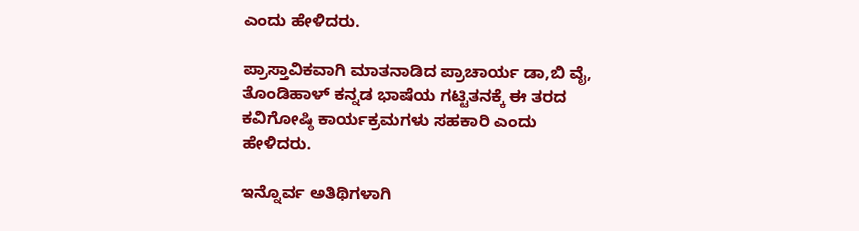ಎಂದು ಹೇಳಿದರು.

ಪ್ರಾಸ್ತಾವಿಕವಾಗಿ ಮಾತನಾಡಿದ ಪ್ರಾಚಾರ್ಯ ಡಾ,ಬಿ ವೈ, ತೊಂಡಿಹಾಳ್ ಕನ್ನಡ ಭಾಷೆಯ ಗಟ್ಟಿತನಕ್ಕೆ ಈ ತರದ ಕವಿಗೋಷ್ಠಿ ಕಾರ್ಯಕ್ರಮಗಳು ಸಹಕಾರಿ ಎಂದು ಹೇಳಿದರು.

ಇನ್ನೊರ್ವ ಅತಿಥಿಗಳಾಗಿ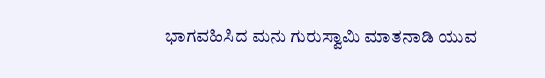ಭಾಗವಹಿಸಿದ ಮನು ಗುರುಸ್ವಾಮಿ ಮಾತನಾಡಿ ಯುವ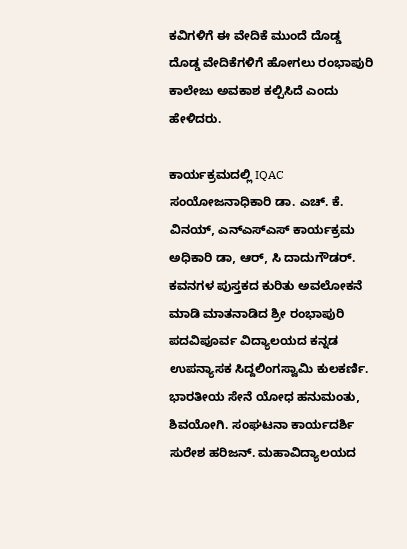ಕವಿಗಳಿಗೆ ಈ ವೇದಿಕೆ ಮುಂದೆ ದೊಡ್ಡ ದೊಡ್ಡ ವೇದಿಕೆಗಳಿಗೆ ಹೋಗಲು ರಂಭಾಪುರಿ ಕಾಲೇಜು ಅವಕಾಶ ಕಲ್ಪಿಸಿದೆ ಎಂದು ಹೇಳಿದರು.

ಕಾರ್ಯಕ್ರಮದಲ್ಲಿ IQAC ಸಂಯೋಜನಾಧಿಕಾರಿ ಡಾ. ಎಚ್. ಕೆ. ವಿನಯ್, ಎನ್ಎಸ್ಎಸ್ ಕಾರ್ಯಕ್ರಮ ಅಧಿಕಾರಿ ಡಾ, ಆರ್, ಸಿ ದಾದುಗೌಡರ್. ಕವನಗಳ ಪುಸ್ತಕದ ಕುರಿತು ಅವಲೋಕನೆ ಮಾಡಿ ಮಾತನಾಡಿದ ಶ್ರೀ ರಂಭಾಪುರಿ ಪದವಿಪೂರ್ವ ವಿದ್ಯಾಲಯದ ಕನ್ನಡ ಉಪನ್ಯಾಸಕ ಸಿದ್ದಲಿಂಗಸ್ವಾಮಿ ಕುಲಕರ್ಣಿ. ಭಾರತೀಯ ಸೇನೆ ಯೋಧ ಹನುಮಂತು, ಶಿವಯೋಗಿ. ಸಂಘಟನಾ ಕಾರ್ಯದರ್ಶಿ ಸುರೇಶ ಹರಿಜನ್. ಮಹಾವಿದ್ಯಾಲಯದ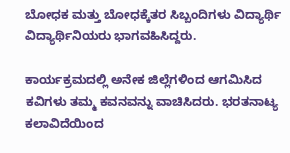ಬೋಧಕ ಮತ್ತು ಬೋಧಕ್ಕೆತರ ಸಿಬ್ಬಂದಿಗಳು ವಿದ್ಯಾರ್ಥಿ ವಿದ್ಯಾರ್ಥಿನಿಯರು ಭಾಗವಹಿಸಿದ್ದರು.

ಕಾರ್ಯಕ್ರಮದಲ್ಲಿ ಅನೇಕ ಜಿಲ್ಲೆಗಳಿಂದ ಆಗಮಿಸಿದ ಕವಿಗಳು ತಮ್ಮ ಕವನವನ್ನು ವಾಚಿಸಿದರು. ಭರತನಾಟ್ಯ ಕಲಾವಿದೆಯಿಂದ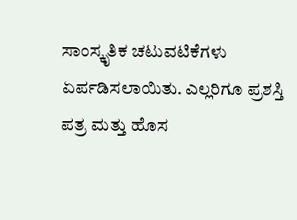ಸಾಂಸ್ಕೃತಿಕ ಚಟುವಟಿಕೆಗಳು ಏರ್ಪಡಿಸಲಾಯಿತು. ಎಲ್ಲರಿಗೂ ಪ್ರಶಸ್ತಿ ಪತ್ರ ಮತ್ತು ಹೊಸ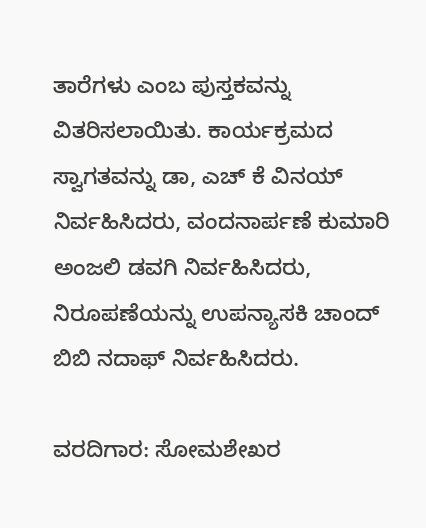ತಾರೆಗಳು ಎಂಬ ಪುಸ್ತಕವನ್ನು ವಿತರಿಸಲಾಯಿತು. ಕಾರ್ಯಕ್ರಮದ ಸ್ವಾಗತವನ್ನು ಡಾ, ಎಚ್ ಕೆ ವಿನಯ್ ನಿರ್ವಹಿಸಿದರು, ವಂದನಾರ್ಪಣೆ ಕುಮಾರಿ ಅಂಜಲಿ ಡವಗಿ ನಿರ್ವಹಿಸಿದರು, ನಿರೂಪಣೆಯನ್ನು ಉಪನ್ಯಾಸಕಿ ಚಾಂದ್ ಬಿಬಿ ನದಾಫ್ ನಿರ್ವಹಿಸಿದರು.

ವರದಿಗಾರ: ಸೋಮಶೇಖರ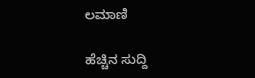ಲಮಾಣಿ

ಹೆಚ್ಚಿನ ಸುದ್ದಿ